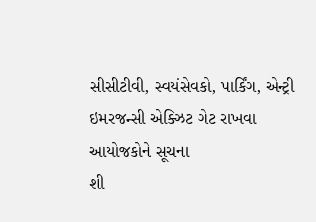સીસીટીવી, સ્વયંસેવકો, પાર્કિંગ, એન્ટ્રી ઇમરજન્સી એક્ઝિટ ગેટ રાખવા આયોજકોને સૂચના
શી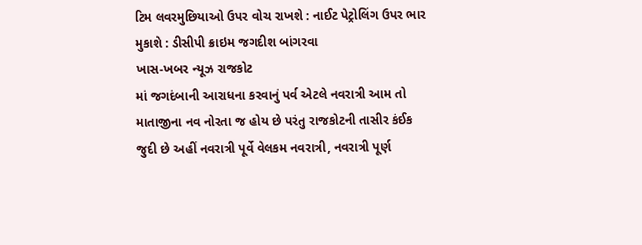ટિમ લવરમુછિયાઓ ઉપર વોચ રાખશે : નાઈટ પેટ્રોલિંગ ઉપર ભાર મુકાશે : ડીસીપી ક્રાઇમ જગદીશ બાંગરવા
ખાસ-ખબર ન્યૂઝ રાજકોટ
માં જગદંબાની આરાધના કરવાનું પર્વ એટલે નવરાત્રી આમ તો માતાજીના નવ નોરતા જ હોય છે પરંતુ રાજકોટની તાસીર કંઈક જુદી છે અહીં નવરાત્રી પૂર્વે વેલકમ નવરાત્રી, નવરાત્રી પૂર્ણ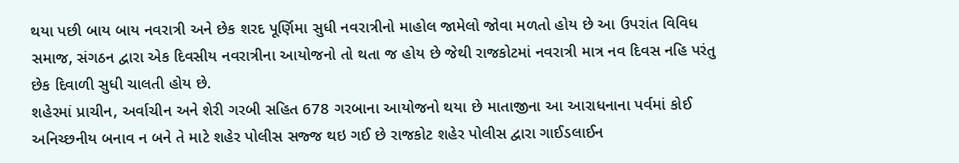થયા પછી બાય બાય નવરાત્રી અને છેક શરદ પૂર્ણિમા સુધી નવરાત્રીનો માહોલ જામેલો જોવા મળતો હોય છે આ ઉપરાંત વિવિધ સમાજ, સંગઠન દ્વારા એક દિવસીય નવરાત્રીના આયોજનો તો થતા જ હોય છે જેથી રાજકોટમાં નવરાત્રી માત્ર નવ દિવસ નહિ પરંતુ છેક દિવાળી સુધી ચાલતી હોય છે.
શહેરમાં પ્રાચીન, અર્વાચીન અને શેરી ગરબી સહિત 678 ગરબાના આયોજનો થયા છે માતાજીના આ આરાધનાના પર્વમાં કોઈ અનિચ્છનીય બનાવ ન બને તે માટે શહેર પોલીસ સજ્જ થઇ ગઈ છે રાજકોટ શહેર પોલીસ દ્વારા ગાઈડલાઈન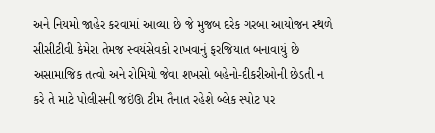અને નિયમો જાહેર કરવામાં આવ્યા છે જે મુજબ દરેક ગરબા આયોજન સ્થળે સીસીટીવી કેમેરા તેમજ સ્વયંસેવકો રાખવાનું ફરજિયાત બનાવાયું છે અસામાજિક તત્વો અને રોમિયો જેવા શખસો બહેનો-દીકરીઓની છેડતી ન કરે તે માટે પોલીસની જઇંઊ ટીમ તૈનાત રહેશે બ્લેક સ્પોટ પર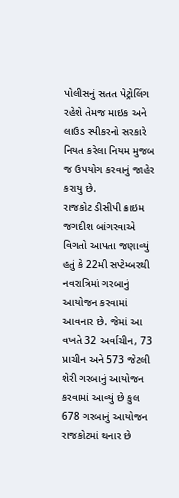પોલીસનું સતત પેટ્રોલિંગ રહેશે તેમજ માઇક અને લાઉડ સ્પીકરનો સરકારે નિયત કરેલા નિયમ મુજબ જ ઉપયોગ કરવાનું જાહેર કરાયુ છે.
રાજકોટ ડીસીપી ક્રાઇમ જગદીશ બાંગરવાએ વિગતો આપતા જણાવ્યું હતું કે 22મી સપ્ટેમ્બરથી નવરાત્રિમાં ગરબાનું આયોજન કરવામાં આવનાર છે. જેમાં આ વખતે 32 અર્વાચીન, 73 પ્રાચીન અને 573 જેટલી શેરી ગરબાનું આયોજન કરવામાં આવ્યું છે કુલ 678 ગરબાનું આયોજન રાજકોટમાં થનાર છે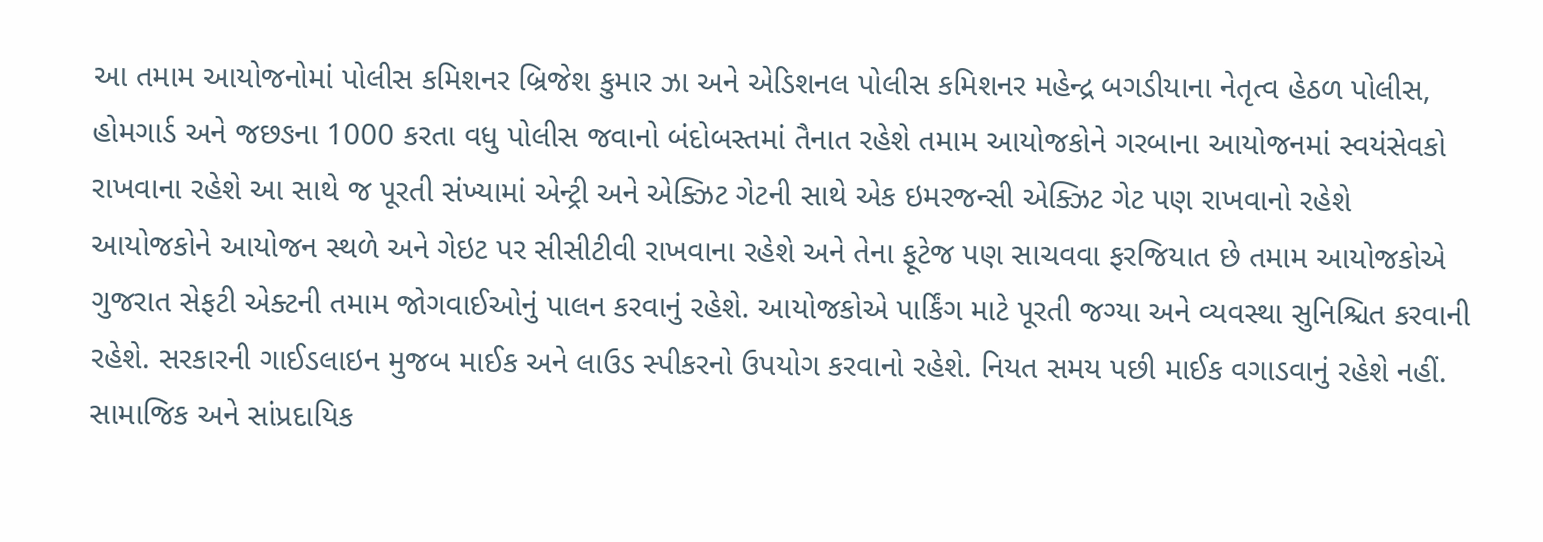આ તમામ આયોજનોમાં પોલીસ કમિશનર બ્રિજેશ કુમાર ઝા અને એડિશનલ પોલીસ કમિશનર મહેન્દ્ર બગડીયાના નેતૃત્વ હેઠળ પોલીસ, હોમગાર્ડ અને જછઙના 1000 કરતા વધુ પોલીસ જવાનો બંદોબસ્તમાં તૈનાત રહેશે તમામ આયોજકોને ગરબાના આયોજનમાં સ્વયંસેવકો રાખવાના રહેશે આ સાથે જ પૂરતી સંખ્યામાં એન્ટ્રી અને એક્ઝિટ ગેટની સાથે એક ઇમરજન્સી એક્ઝિટ ગેટ પણ રાખવાનો રહેશે આયોજકોને આયોજન સ્થળે અને ગેઇટ પર સીસીટીવી રાખવાના રહેશે અને તેના ફૂટેજ પણ સાચવવા ફરજિયાત છે તમામ આયોજકોએ ગુજરાત સેફટી એક્ટની તમામ જોગવાઈઓનું પાલન કરવાનું રહેશે. આયોજકોએ પાર્કિંગ માટે પૂરતી જગ્યા અને વ્યવસ્થા સુનિશ્ચિત કરવાની રહેશે. સરકારની ગાઈડલાઇન મુજબ માઈક અને લાઉડ સ્પીકરનો ઉપયોગ કરવાનો રહેશે. નિયત સમય પછી માઈક વગાડવાનું રહેશે નહીં. સામાજિક અને સાંપ્રદાયિક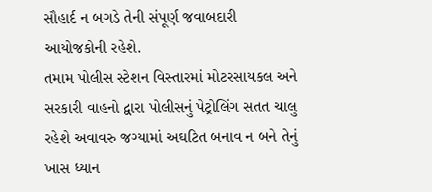સૌહાર્દ ન બગડે તેની સંપૂર્ણ જવાબદારી આયોજકોની રહેશે.
તમામ પોલીસ સ્ટેશન વિસ્તારમાં મોટરસાયકલ અને સરકારી વાહનો દ્વારા પોલીસનું પેટ્રોલિંગ સતત ચાલુ રહેશે અવાવરુ જગ્યામાં અઘટિત બનાવ ન બને તેનું ખાસ ધ્યાન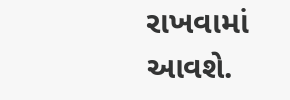રાખવામાં આવશે.